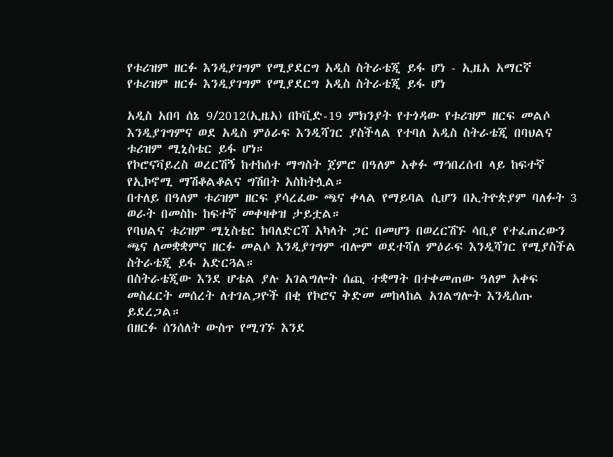የቱሪዝም ዘርፉ እንዲያገግም የሚያደርግ አዲስ ስትራቴጂ ይፋ ሆነ - ኢዜአ አማርኛ
የቱሪዝም ዘርፉ እንዲያገግም የሚያደርግ አዲስ ስትራቴጂ ይፋ ሆነ

አዲስ አበባ ሰኔ 9/2012(ኢዜአ) በኮቪድ-19 ምክንያት የተጎዳው የቱሪዝም ዘርፍ መልሶ እንዲያገግምና ወደ አዲስ ምዕራፍ እንዲሻገር ያስችላል የተባለ አዲስ ስትራቴጂ በባህልና ቱሪዝም ሚኒስቴር ይፋ ሆነ።
የኮሮናቫይረስ ወረርሽኝ ከተከሰተ ማግስት ጀምሮ በዓለም አቀፉ ማኅበረሰብ ላይ ከፍተኛ የኢኮኖሚ ማሽቆልቆልና ግሽበት አስከትሏል።
በተለይ በዓለም ቱሪዝም ዘርፍ ያሳረፈው ጫና ቀላል የማይባል ሲሆን በኢትዮጵያም ባለፉት 3 ወራት በመስኩ ከፍተኛ መቀዛቀዝ ታይቷል።
የባህልና ቱሪዝም ሚኒስቴር ከባለድርሻ አካላት ጋር በመሆን በወረርሽኙ ሳቢያ የተፈጠረውን ጫና ለመቋቋምና ዘርፉ መልሶ እንዲያገግም ብሎም ወደተሻለ ምዕራፍ እንዲሻገር የሚያስችል ስትራቴጂ ይፋ አድርጓል።
በስትራቴጂው እንደ ሆቴል ያሉ አገልግሎት ሰጪ ተቋማት በተቀመጠው ዓለም አቀፍ መስፈርት መሰረት ለተገልጋዮች በቂ የኮሮና ቅድመ መከላከል አገልግሎት እንዲሰጡ ይደረጋል።
በዘርፉ ሰንሰለት ውስጥ የሚገኙ እንደ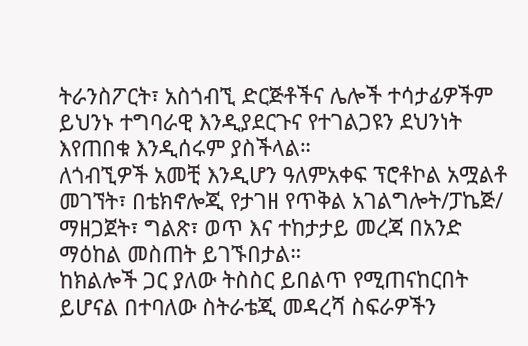ትራንስፖርት፣ አስጎብኚ ድርጅቶችና ሌሎች ተሳታፊዎችም ይህንኑ ተግባራዊ እንዲያደርጉና የተገልጋዩን ደህንነት እየጠበቁ እንዲሰሩም ያስችላል።
ለጎብኚዎች አመቺ እንዲሆን ዓለምአቀፍ ፕሮቶኮል አሟልቶ መገኘት፣ በቴክኖሎጂ የታገዘ የጥቅል አገልግሎት/ፓኬጅ/ ማዘጋጀት፣ ግልጽ፣ ወጥ እና ተከታታይ መረጃ በአንድ ማዕከል መስጠት ይገኙበታል።
ከክልሎች ጋር ያለው ትስስር ይበልጥ የሚጠናከርበት ይሆናል በተባለው ስትራቴጂ መዳረሻ ስፍራዎችን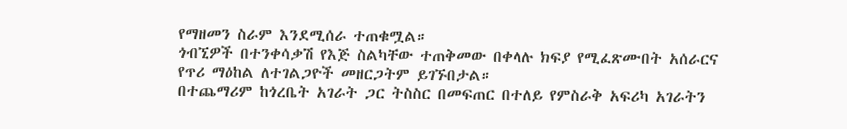የማዘመን ስራም እንደሚሰራ ተጠቁሟል።
ጎብኚዎች በተንቀሳቃሽ የእጅ ስልካቸው ተጠቅመው በቀላሉ ክፍያ የሚፈጽሙበት አሰራርና የጥሪ ማዕከል ለተገልጋዮች መዘርጋትም ይገኙበታል።
በተጨማሪም ከጎረቤት አገራት ጋር ትስስር በመፍጠር በተለይ የምስራቅ አፍሪካ አገራትን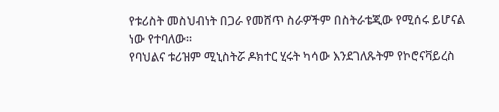የቱሪስት መስህብነት በጋራ የመሸጥ ስራዎችም በስትራቴጂው የሚሰሩ ይሆናል ነው የተባለው።
የባህልና ቱሪዝም ሚኒስትሯ ዶክተር ሂሩት ካሳው እንደገለጹትም የኮሮናቫይረስ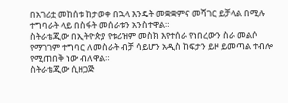በአገሪቷ መከሰቱ ከታወቀ በኋላ እንዴት መቋቋምና መሻገር ይቻላል በሚሉ ተግባራት ላይ በስፋት መሰራቱን አንስተዋል።
ስትራቴጂው በኢትዮጵያ የቱሪዝም መስክ እየተሰራ የነበረውን ስራ መልሶ የማገገም ተግባር ለመስራት ብቻ ሳይሆን አዲስ ከፍታን ይዞ ይመጣል ተብሎ የሚጠበቅ ነው ብለዋል።
ስትራቴጂው ሲዘጋጅ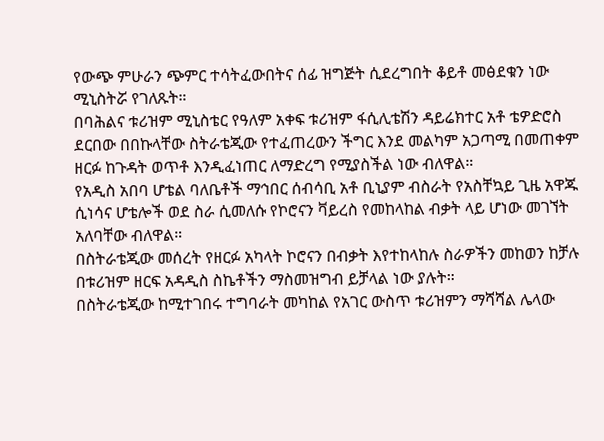የውጭ ምሁራን ጭምር ተሳትፈውበትና ሰፊ ዝግጅት ሲደረግበት ቆይቶ መፅደቁን ነው ሚኒስትሯ የገለጹት።
በባሕልና ቱሪዝም ሚኒስቴር የዓለም አቀፍ ቱሪዝም ፋሲሊቴሽን ዳይሬክተር አቶ ቴዎድሮስ ደርበው በበኩላቸው ስትራቴጂው የተፈጠረውን ችግር እንደ መልካም አጋጣሚ በመጠቀም ዘርፉ ከጉዳት ወጥቶ እንዲፈነጠር ለማድረግ የሚያስችል ነው ብለዋል።
የአዲስ አበባ ሆቴል ባለቤቶች ማኅበር ሰብሳቢ አቶ ቢኒያም ብስራት የአስቸኳይ ጊዜ አዋጁ ሲነሳና ሆቴሎች ወደ ስራ ሲመለሱ የኮሮናን ቫይረስ የመከላከል ብቃት ላይ ሆነው መገኘት አለባቸው ብለዋል።
በስትራቴጂው መሰረት የዘርፉ አካላት ኮሮናን በብቃት እየተከላከሉ ስራዎችን መከወን ከቻሉ በቱሪዝም ዘርፍ አዳዲስ ስኬቶችን ማስመዝግብ ይቻላል ነው ያሉት።
በስትራቴጂው ከሚተገበሩ ተግባራት መካከል የአገር ውስጥ ቱሪዝምን ማሻሻል ሌላው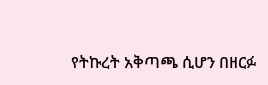የትኩረት አቅጣጫ ሲሆን በዘርፉ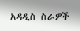አዳዲስ ስራዎች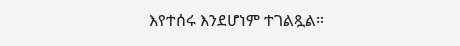እየተሰሩ እንደሆነም ተገልጿል።